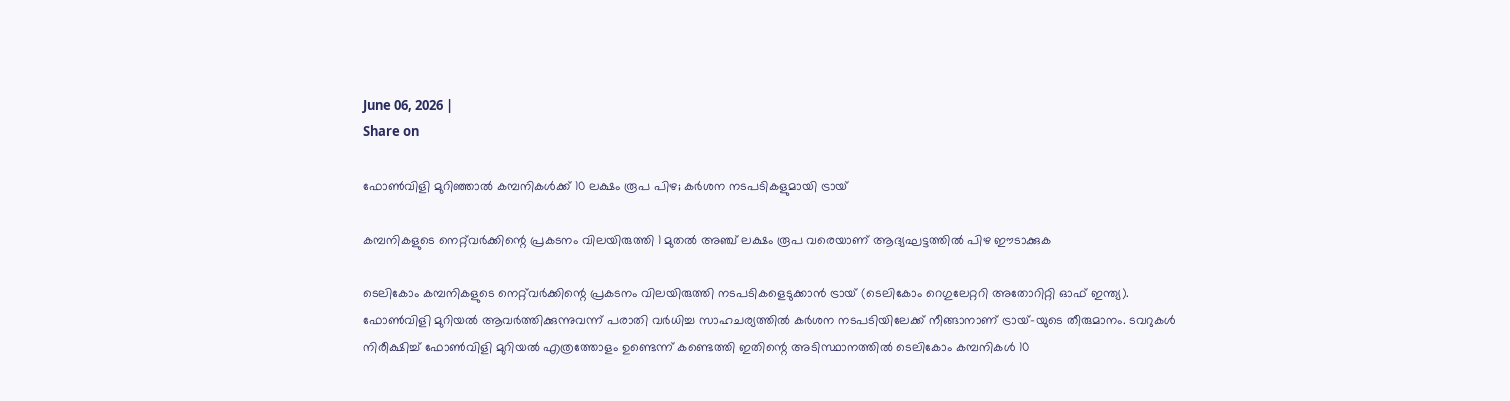June 06, 2026 |
Share on

ഫോണ്‍വിളി മുറിഞ്ഞാല്‍ കമ്പനികള്‍ക്ക് 10 ലക്ഷം രൂപ പിഴ; കര്‍ശന നടപടികളുമായി ട്രായ്

കമ്പനികളുടെ നെറ്റ്‌വര്‍ക്കിന്റെ പ്രകടനം വിലയിരുത്തി 1 മുതല്‍ അഞ്ച് ലക്ഷം രൂപ വരെയാണ് ആദ്യഘട്ടത്തില്‍ പിഴ ഈടാക്കുക

ടെലികോം കമ്പനികളുടെ നെറ്റ്‌വര്‍ക്കിന്റെ പ്രകടനം വിലയിരുത്തി നടപടികളെടുക്കാന്‍ ട്രായ് (ടെലികോം റെഗുലേറ്ററി അതോറിറ്റി ഓഫ് ഇന്ത്യ). ഫോണ്‍വിളി മുറിയല്‍ ആവര്‍ത്തിക്കുന്നുവന്ന് പരാതി വര്‍ധിച്ച സാഹചര്യത്തില്‍ കര്‍ശന നടപടിയിലേക്ക് നീങ്ങാനാണ് ട്രായ്-യുടെ തീരുമാനം. ടവറുകള്‍ നിരീക്ഷിച്ച് ഫോണ്‍വിളി മുറിയല്‍ എത്രത്തോളം ഉണ്ടെന്ന് കണ്ടെത്തി ഇതിന്റെ അടിസ്ഥാനത്തില്‍ ടെലികോം കമ്പനികള്‍ 10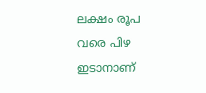ലക്ഷം രൂപ വരെ പിഴ ഇടാനാണ്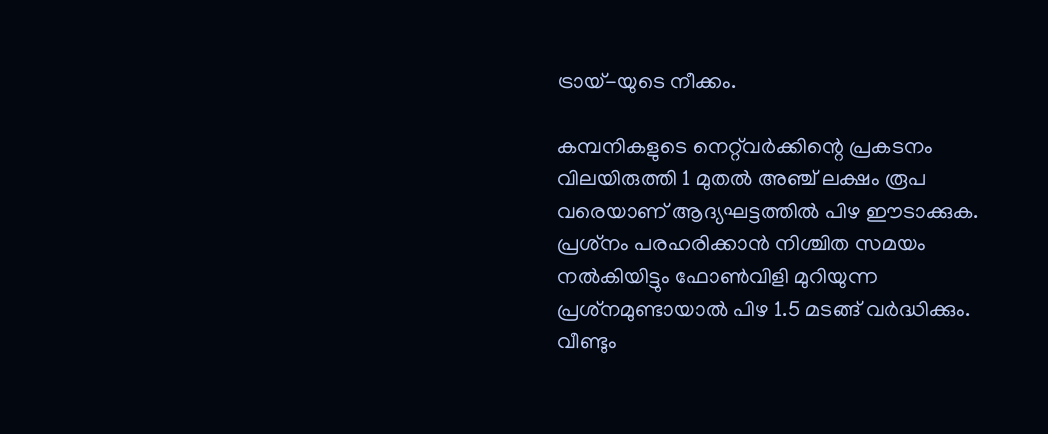ട്രായ്-യുടെ നീക്കം.

കമ്പനികളുടെ നെറ്റ്‌വര്‍ക്കിന്റെ പ്രകടനം വിലയിരുത്തി 1 മുതല്‍ അഞ്ച് ലക്ഷം രൂപ വരെയാണ് ആദ്യഘട്ടത്തില്‍ പിഴ ഈടാക്കുക. പ്രശ്‌നം പരഹരിക്കാന്‍ നിശ്ചിത സമയം നല്‍കിയിട്ടും ഫോണ്‍വിളി മുറിയുന്ന പ്രശ്‌നമുണ്ടായാല്‍ പിഴ 1.5 മടങ്ങ് വര്‍ദ്ധിക്കും. വീണ്ടും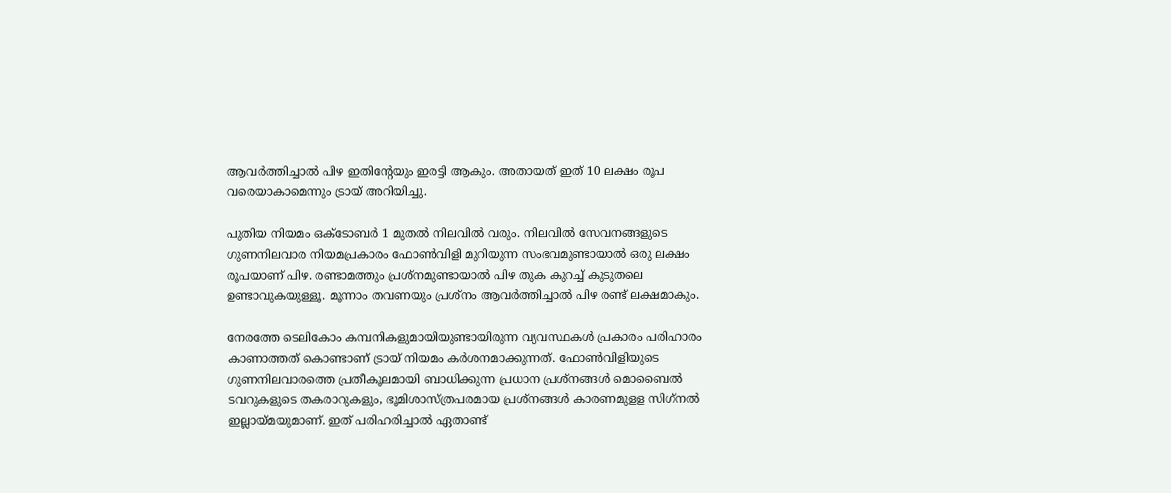ആവര്‍ത്തിച്ചാല്‍ പിഴ ഇതിന്റേയും ഇരട്ടി ആകും. അതായത് ഇത് 10 ലക്ഷം രൂപ വരെയാകാമെന്നും ട്രായ് അറിയിച്ചു.

പുതിയ നിയമം ഒക്ടോബര്‍ 1 മുതല്‍ നിലവില്‍ വരും. നിലവില്‍ സേവനങ്ങളുടെ ഗുണനിലവാര നിയമപ്രകാരം ഫോണ്‍വിളി മുറിയുന്ന സംഭവമുണ്ടായാല്‍ ഒരു ലക്ഷം രൂപയാണ് പിഴ. രണ്ടാമത്തും പ്രശ്‌നമുണ്ടായാല്‍ പിഴ തുക കുറച്ച് കുടുതലെ ഉണ്ടാവുകയുള്ളൂ. മൂന്നാം തവണയും പ്രശ്‌നം ആവര്‍ത്തിച്ചാല്‍ പിഴ രണ്ട് ലക്ഷമാകും.

നേരത്തേ ടെലികോം കമ്പനികളുമായിയുണ്ടായിരുന്ന വ്യവസ്ഥകള്‍ പ്രകാരം പരിഹാരം കാണാത്തത് കൊണ്ടാണ് ട്രായ് നിയമം കര്‍ശനമാക്കുന്നത്. ഫോണ്‍വിളിയുടെ ഗുണനിലവാരത്തെ പ്രതീകൂലമായി ബാധിക്കുന്ന പ്രധാന പ്രശ്‌നങ്ങള്‍ മൊബൈല്‍ ടവറുകളുടെ തകരാറുകളും, ഭൂമിശാസ്ത്രപരമായ പ്രശ്‌നങ്ങള്‍ കാരണമുളള സിഗ്‌നല്‍ ഇല്ലായ്മയുമാണ്. ഇത് പരിഹരിച്ചാല്‍ ഏതാണ്ട്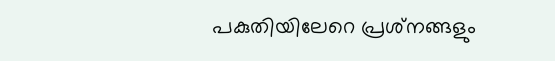പകുതിയിലേറെ പ്രശ്‌നങ്ങളും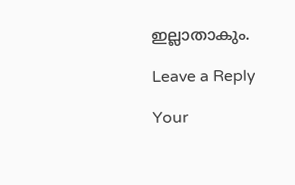ഇല്ലാതാകും.

Leave a Reply

Your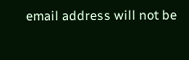email address will not be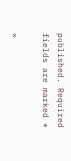published. Required fields are marked *

×